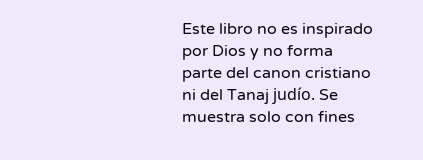Este libro no es inspirado por Dios y no forma parte del canon cristiano ni del Tanaj judío. Se muestra solo con fines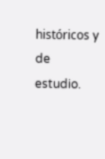históricos y de estudio.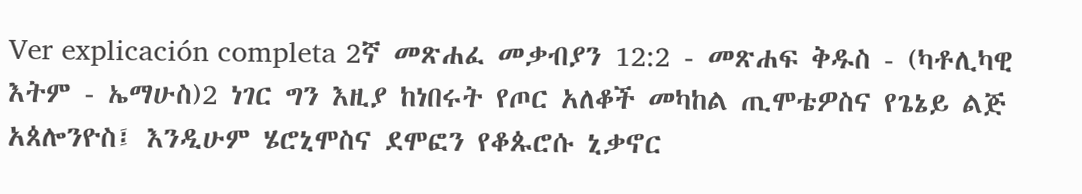Ver explicación completa 2ኛ መጽሐፈ መቃብያን 12:2 - መጽሐፍ ቅዱስ - (ካቶሊካዊ እትም - ኤማሁስ)2 ነገር ግን እዚያ ከነበሩት የጦር አለቆች መካከል ጢሞቴዎስና የጌኔይ ልጅ አጰሎንዮስ፤ እንዲሁም ሄሮኒሞስና ደሞፎን የቆጱሮሱ ኒቃኖር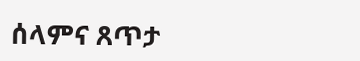ሰላምና ጸጥታ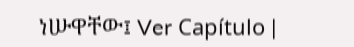ነሡዋቸው፤ Ver Capítulo |